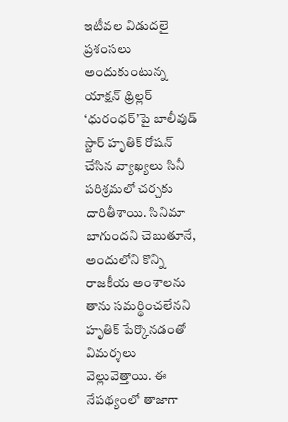ఇటీవల విడుదలై ప్రశంసలు అందుకుంటున్న యాక్షన్ థ్రిల్లర్ ‘ధురంధర్’పై బాలీవుడ్ స్టార్ హృతిక్ రోషన్ చేసిన వ్యాఖ్యలు సినీ పరిశ్రమలో చర్చకు దారితీశాయి. సినిమా బాగుందని చెబుతూనే, అందులోని కొన్ని రాజకీయ అంశాలను తాను సమర్థించలేనని హృతిక్ పేర్కొనడంతో విమర్శలు వెల్లువెత్తాయి. ఈ నేపథ్యంలో తాజాగా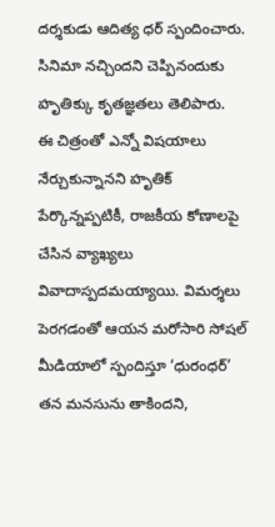దర్శకుడు ఆదిత్య ధర్ స్పందించారు. సినిమా నచ్చిందని చెప్పినందుకు హృతిక్కు కృతజ్ఞతలు తెలిపారు.
ఈ చిత్రంతో ఎన్నో విషయాలు నేర్చుకున్నానని హృతిక్ పేర్కొన్నప్పటికీ, రాజకీయ కోణాలపై చేసిన వ్యాఖ్యలు వివాదాస్పదమయ్యాయి. విమర్శలు పెరగడంతో ఆయన మరోసారి సోషల్ మీడియాలో స్పందిస్తూ ‘ధురంధర్’ తన మనసును తాకిందని,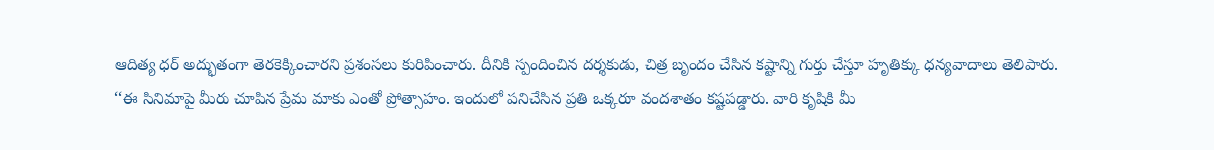ఆదిత్య ధర్ అద్భుతంగా తెరకెక్కించారని ప్రశంసలు కురిపించారు. దీనికి స్పందించిన దర్శకుడు, చిత్ర బృందం చేసిన కష్టాన్ని గుర్తు చేస్తూ హృతిక్కు ధన్యవాదాలు తెలిపారు.
‘‘ఈ సినిమాపై మీరు చూపిన ప్రేమ మాకు ఎంతో ప్రోత్సాహం. ఇందులో పనిచేసిన ప్రతి ఒక్కరూ వందశాతం కష్టపడ్డారు. వారి కృషికి మీ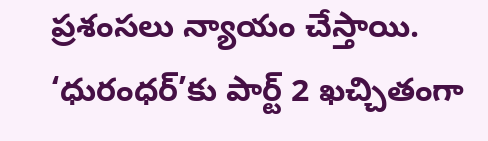ప్రశంసలు న్యాయం చేస్తాయి. ‘ధురంధర్’కు పార్ట్ 2 ఖచ్చితంగా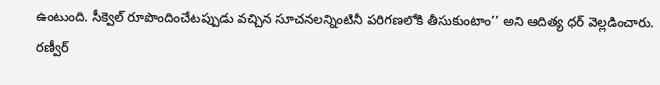ఉంటుంది. సీక్వెల్ రూపొందించేటప్పుడు వచ్చిన సూచనలన్నింటినీ పరిగణలోకి తీసుకుంటాం’’ అని ఆదిత్య ధర్ వెల్లడించారు.
రణ్వీర్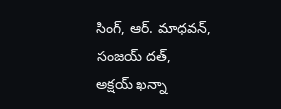సింగ్, ఆర్. మాధవన్, సంజయ్ దత్, అక్షయ్ ఖన్నా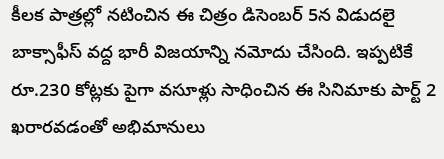కీలక పాత్రల్లో నటించిన ఈ చిత్రం డిసెంబర్ 5న విడుదలై బాక్సాఫీస్ వద్ద భారీ విజయాన్ని నమోదు చేసింది. ఇప్పటికే రూ.230 కోట్లకు పైగా వసూళ్లు సాధించిన ఈ సినిమాకు పార్ట్ 2 ఖరారవడంతో అభిమానులు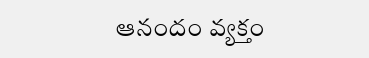ఆనందం వ్యక్తం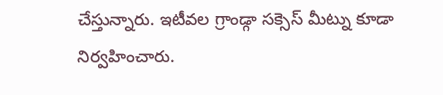చేస్తున్నారు. ఇటీవల గ్రాండ్గా సక్సెస్ మీట్ను కూడా నిర్వహించారు.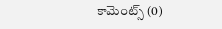కామెంట్స్ (0)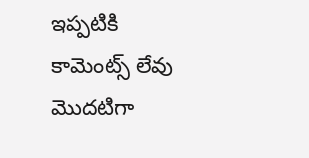ఇప్పటికి కామెంట్స్ లేవు
మొదటిగా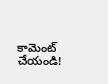కామెంట్ చేయండి!